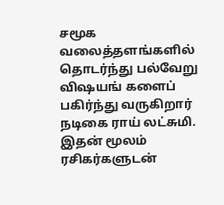சமூக வலைத்தளங்களில் தொடர்ந்து பல்வேறு விஷயங் களைப் பகிர்ந்து வருகிறார் நடிகை ராய் லட்சுமி. இதன் மூலம் ரசிகர்களுடன்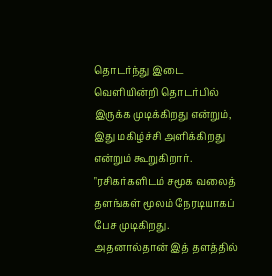தொடர்ந்து இடை வெளியின்றி தொடர்பில் இருக்க முடிக்கிறது என்றும், இது மகிழ்ச்சி அளிக்கிறது என்றும் கூறுகிறார். "ரசிகர்களிடம் சமூக வலைத் தளங்கள் மூலம் நேரடியாகப் பேச முடிகிறது. அதனால்தான் இத் தளத்தில்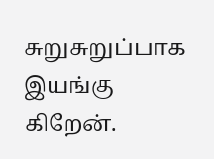சுறுசுறுப்பாக இயங்கு கிறேன்.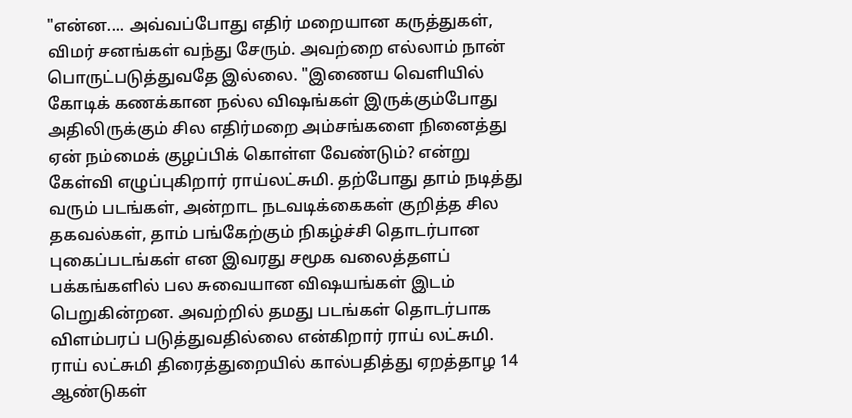"என்ன.... அவ்வப்போது எதிர் மறையான கருத்துகள், விமர் சனங்கள் வந்து சேரும். அவற்றை எல்லாம் நான் பொருட்படுத்துவதே இல்லை. "இணைய வெளியில் கோடிக் கணக்கான நல்ல விஷங்கள் இருக்கும்போது அதிலிருக்கும் சில எதிர்மறை அம்சங்களை நினைத்து ஏன் நம்மைக் குழப்பிக் கொள்ள வேண்டும்? என்று கேள்வி எழுப்புகிறார் ராய்லட்சுமி. தற்போது தாம் நடித்து வரும் படங்கள், அன்றாட நடவடிக்கைகள் குறித்த சில தகவல்கள், தாம் பங்கேற்கும் நிகழ்ச்சி தொடர்பான புகைப்படங்கள் என இவரது சமூக வலைத்தளப் பக்கங்களில் பல சுவையான விஷயங்கள் இடம் பெறுகின்றன. அவற்றில் தமது படங்கள் தொடர்பாக விளம்பரப் படுத்துவதில்லை என்கிறார் ராய் லட்சுமி. ராய் லட்சுமி திரைத்துறையில் கால்பதித்து ஏறத்தாழ 14 ஆண்டுகள்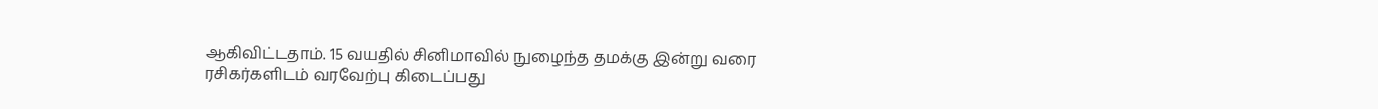ஆகிவிட்டதாம். 15 வயதில் சினிமாவில் நுழைந்த தமக்கு இன்று வரை ரசிகர்களிடம் வரவேற்பு கிடைப்பது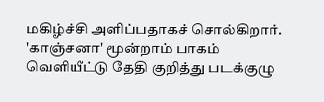மகிழ்ச்சி அளிப்பதாகச் சொல்கிறார்.
'காஞ்சனா' மூன்றாம் பாகம் வெளியீட்டு தேதி குறித்து படக்குழு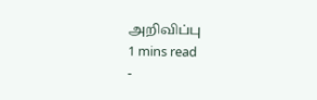அறிவிப்பு
1 mins read
-